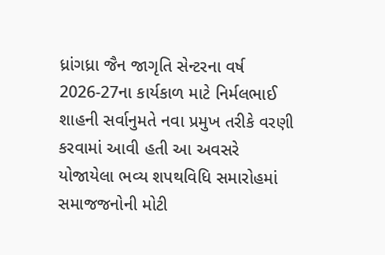ધ્રાંગધ્રા જૈન જાગૃતિ સેન્ટરના વર્ષ 2026-27ના કાર્યકાળ માટે નિર્મલભાઈ શાહની સર્વાનુમતે નવા પ્રમુખ તરીકે વરણી કરવામાં આવી હતી આ અવસરે યોજાયેલા ભવ્ય શપથવિધિ સમારોહમાં સમાજજનોની મોટી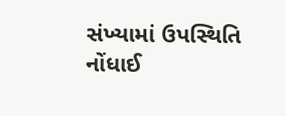સંખ્યામાં ઉપસ્થિતિ નોંધાઈ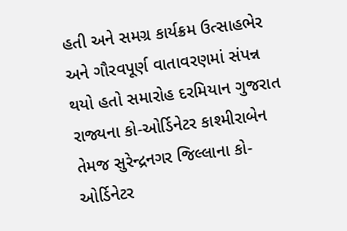હતી અને સમગ્ર કાર્યક્રમ ઉત્સાહભેર અને ગૌરવપૂર્ણ વાતાવરણમાં સંપન્ન થયો હતો સમારોહ દરમિયાન ગુજરાત રાજ્યના કો-ઓર્ડિનેટર કાશ્મીરાબેન તેમજ સુરેન્દ્રનગર જિલ્લાના કો-ઓર્ડિનેટર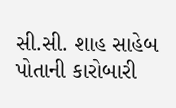સી.સી. શાહ સાહેબ પોતાની કારોબારી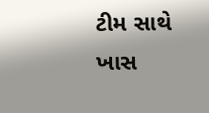ટીમ સાથે ખાસ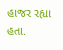હાજર રહ્યા હતા.